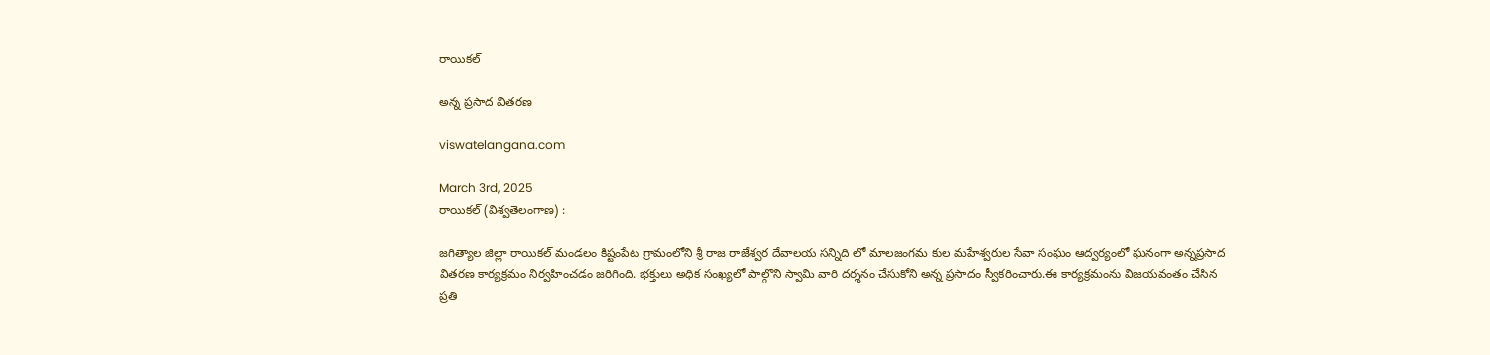రాయికల్

అన్న ప్రసాద వితరణ

viswatelangana.com

March 3rd, 2025
రాయికల్ (విశ్వతెలంగాణ) :

జగిత్యాల జిల్లా రాయికల్ మండలం కిష్టంపేట గ్రామంలోని శ్రీ రాజ రాజేశ్వర దేవాలయ సన్నిది లో మాలజంగమ కుల మహేశ్వరుల సేవా సంఘం ఆద్వర్యంలో ఘనంగా అన్నప్రసాద వితరణ కార్యక్రమం నిర్వహించడం జరిగింది. భక్తులు అధిక సంఖ్యలో పాల్గొని స్వామి వారి దర్శనం చేసుకోని అన్న ప్రసాదం స్వీకరించారు.ఈ కార్యక్రమంను విజయవంతం చేసిన ప్రతి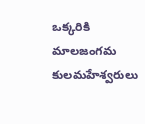ఒక్కరికి మాలజంగమ కులమహేశ్వరులు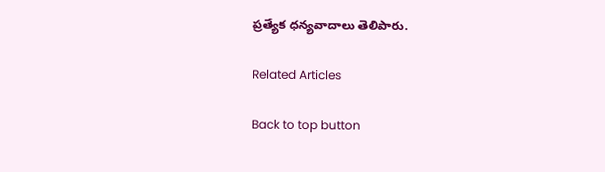ప్రత్యేక ధన్యవాదాలు తెలిపారు.

Related Articles

Back to top button